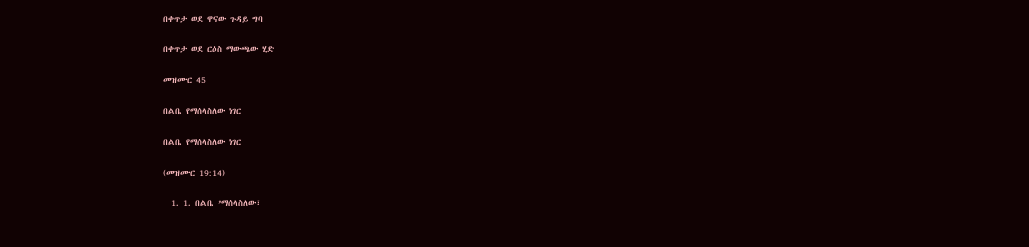በቀጥታ ወደ ዋናው ጉዳይ ግባ

በቀጥታ ወደ ርዕስ ማውጫው ሂድ

መዝሙር 45

በልቤ የማሰላስለው ነገር

በልቤ የማሰላስለው ነገር

(መዝሙር 19:14)

  1. 1. በልቤ ’ማሰላስለው፣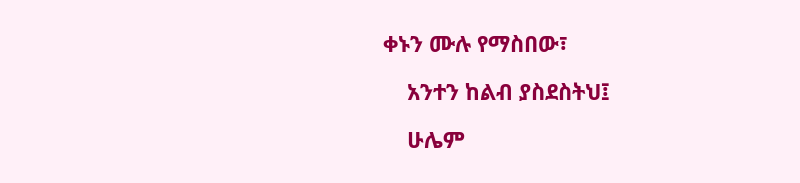ቀኑን ሙሉ የማስበው፣

    አንተን ከልብ ያስደስትህ፤

    ሁሌም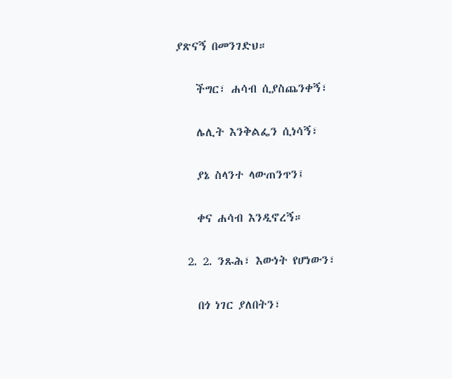ያጽናኝ በመንገድህ።

    ችግር፣ ሐሳብ ሲያስጨንቀኝ፣

    ሌሊት እንቅልፌን ሲነሳኝ፣

    ያኔ ስላንተ ላውጠንጥን፤

    ቀና ሐሳብ እንዲኖረኝ።

  2. 2. ንጹሕ፣ እውነት የሆነውን፣

    በጎ ነገር ያለበትን፣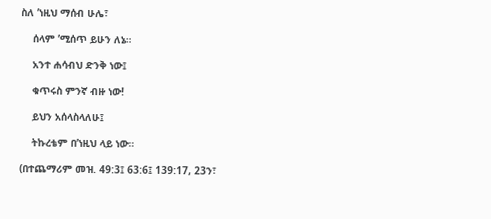ስለ ’ነዚህ ማሰብ ሁሌ፣

    ሰላም ’ሚሰጥ ይሁን ለኔ።

    አንተ ሐሳብህ ድንቅ ነው፤

    ቁጥሩስ ምንኛ ብዙ ነው!

    ይህን አሰላስላለሁ፤

    ትኩረቴም በ’ነዚህ ላይ ነው።

(በተጨማሪም መዝ. 49:3፤ 63:6፤ 139:17, 23ን፣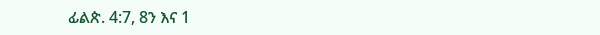ፊልጵ. 4:7, 8ን እና 1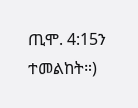ጢሞ. 4:15ን ተመልከት።)